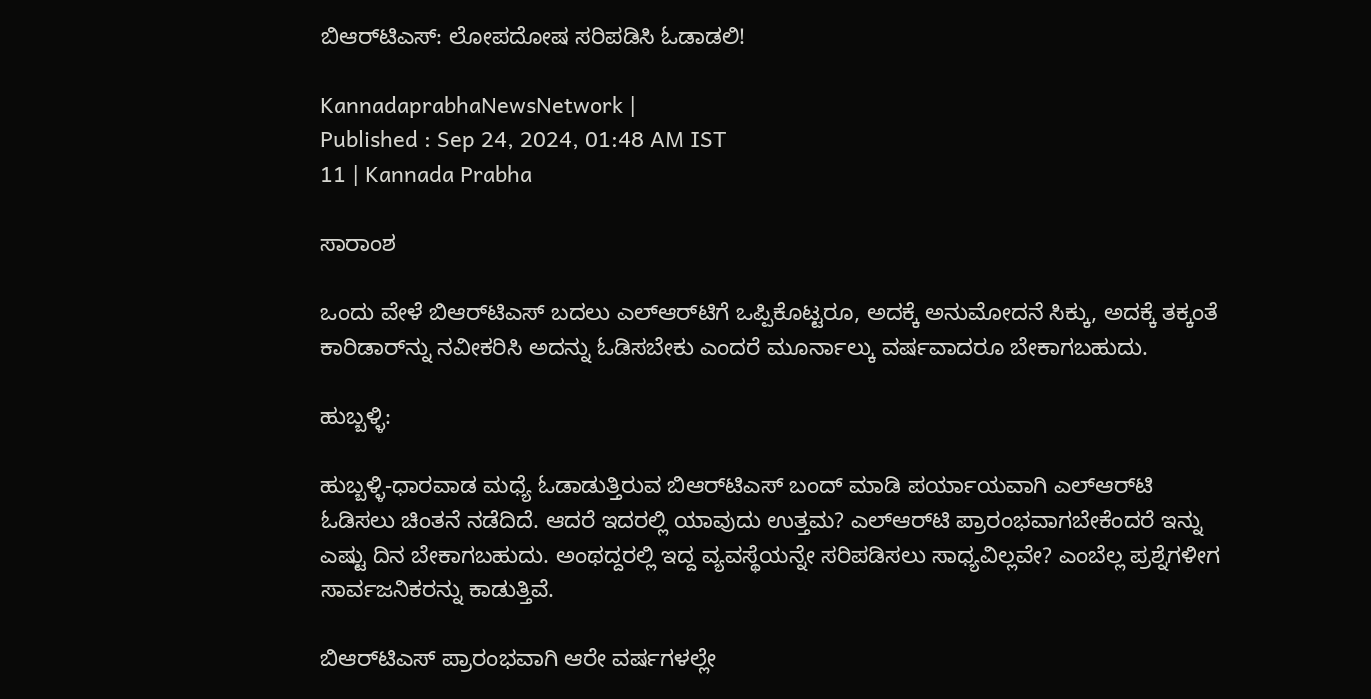ಬಿಆರ್‌ಟಿಎಸ್‌: ಲೋಪದೋಷ ಸರಿಪಡಿಸಿ ಓಡಾಡಲಿ!

KannadaprabhaNewsNetwork |
Published : Sep 24, 2024, 01:48 AM IST
11 | Kannada Prabha

ಸಾರಾಂಶ

ಒಂದು ವೇಳೆ ಬಿಆರ್‌ಟಿಎಸ್‌ ಬದಲು ಎಲ್‌ಆರ್‌ಟಿಗೆ ಒಪ್ಪಿಕೊಟ್ಟರೂ, ಅದಕ್ಕೆ ಅನುಮೋದನೆ ಸಿಕ್ಕು, ಅದಕ್ಕೆ ತಕ್ಕಂತೆ ಕಾರಿಡಾರ್‌ನ್ನು ನವೀಕರಿಸಿ ಅದನ್ನು ಓಡಿಸಬೇಕು ಎಂದರೆ ಮೂರ್ನಾಲ್ಕು ವರ್ಷವಾದರೂ ಬೇಕಾಗಬಹುದು.

ಹುಬ್ಬಳ್ಳಿ:

ಹುಬ್ಬಳ್ಳಿ-ಧಾರವಾಡ ಮಧ್ಯೆ ಓಡಾಡುತ್ತಿರುವ ಬಿಆರ್‌ಟಿಎಸ್‌ ಬಂದ್‌ ಮಾಡಿ ಪರ್ಯಾಯವಾಗಿ ಎಲ್‌ಆರ್‌ಟಿ ಓಡಿಸಲು ಚಿಂತನೆ ನಡೆದಿದೆ. ಆದರೆ ಇದರಲ್ಲಿ ಯಾವುದು ಉತ್ತಮ? ಎಲ್‌ಆರ್‌ಟಿ ಪ್ರಾರಂಭವಾಗಬೇಕೆಂದರೆ ಇನ್ನು ಎಷ್ಟು ದಿನ ಬೇಕಾಗಬಹುದು. ಅಂಥದ್ದರಲ್ಲಿ ಇದ್ದ ವ್ಯವಸ್ಥೆಯನ್ನೇ ಸರಿಪಡಿಸಲು ಸಾಧ್ಯವಿಲ್ಲವೇ? ಎಂಬೆಲ್ಲ ಪ್ರಶ್ನೆಗಳೀಗ ಸಾರ್ವಜನಿಕರನ್ನು ಕಾಡುತ್ತಿವೆ.

ಬಿಆರ್‌ಟಿಎಸ್‌ ಪ್ರಾರಂಭವಾಗಿ ಆರೇ ವರ್ಷಗಳಲ್ಲೇ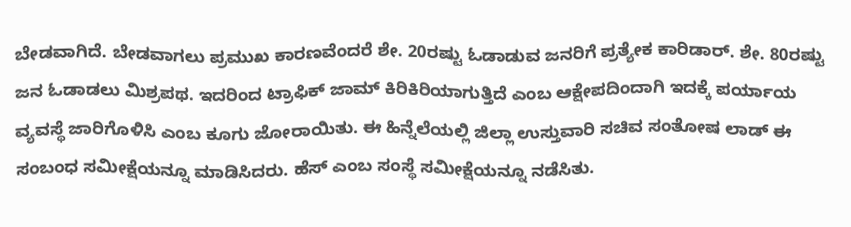ಬೇಡವಾಗಿದೆ. ಬೇಡವಾಗಲು ಪ್ರಮುಖ ಕಾರಣವೆಂದರೆ ಶೇ. 20ರಷ್ಟು ಓಡಾಡುವ ಜನರಿಗೆ ಪ್ರತ್ಯೇಕ ಕಾರಿಡಾರ್‌. ಶೇ. 80ರಷ್ಟು ಜನ ಓಡಾಡಲು ಮಿಶ್ರಪಥ. ಇದರಿಂದ ಟ್ರಾಫಿಕ್‌ ಜಾಮ್‌ ಕಿರಿಕಿರಿಯಾಗುತ್ತಿದೆ ಎಂಬ ಆಕ್ಷೇಪದಿಂದಾಗಿ ಇದಕ್ಕೆ ಪರ್ಯಾಯ ವ್ಯವಸ್ಥೆ ಜಾರಿಗೊಳಿಸಿ ಎಂಬ ಕೂಗು ಜೋರಾಯಿತು. ಈ ಹಿನ್ನೆಲೆಯಲ್ಲಿ ಜಿಲ್ಲಾ ಉಸ್ತುವಾರಿ ಸಚಿವ ಸಂತೋಷ ಲಾಡ್‌ ಈ ಸಂಬಂಧ ಸಮೀಕ್ಷೆಯನ್ನೂ ಮಾಡಿಸಿದರು. ಹೆಸ್‌ ಎಂಬ ಸಂಸ್ಥೆ ಸಮೀಕ್ಷೆಯನ್ನೂ ನಡೆಸಿತು.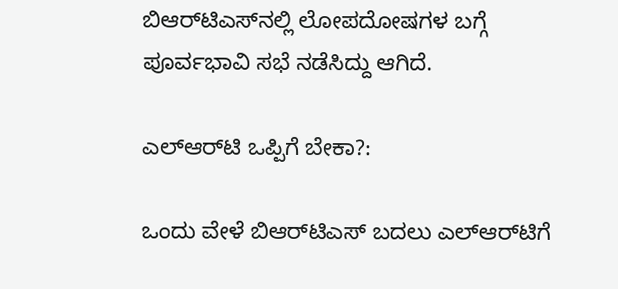ಬಿಆರ್‌ಟಿಎಸ್‌ನಲ್ಲಿ ಲೋಪದೋಷಗಳ ಬಗ್ಗೆ ಪೂರ್ವಭಾವಿ ಸಭೆ ನಡೆಸಿದ್ದು ಆಗಿದೆ.

ಎಲ್‌ಆರ್‌ಟಿ ಒಪ್ಪಿಗೆ ಬೇಕಾ?:

ಒಂದು ವೇಳೆ ಬಿಆರ್‌ಟಿಎಸ್‌ ಬದಲು ಎಲ್‌ಆರ್‌ಟಿಗೆ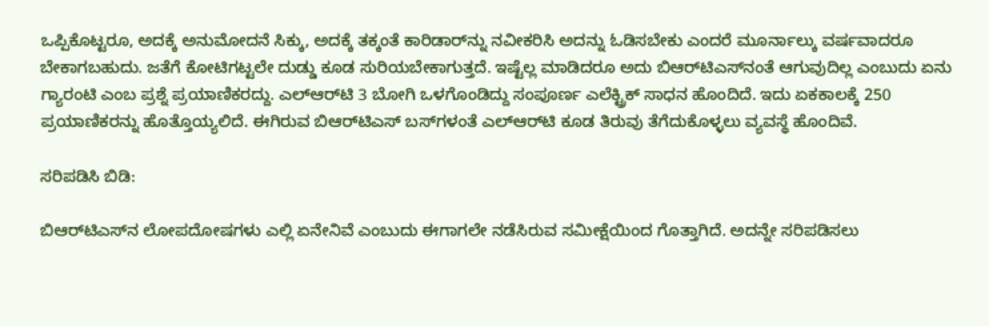ಒಪ್ಪಿಕೊಟ್ಟರೂ, ಅದಕ್ಕೆ ಅನುಮೋದನೆ ಸಿಕ್ಕು, ಅದಕ್ಕೆ ತಕ್ಕಂತೆ ಕಾರಿಡಾರ್‌ನ್ನು ನವೀಕರಿಸಿ ಅದನ್ನು ಓಡಿಸಬೇಕು ಎಂದರೆ ಮೂರ್ನಾಲ್ಕು ವರ್ಷವಾದರೂ ಬೇಕಾಗಬಹುದು. ಜತೆಗೆ ಕೋಟಿಗಟ್ಟಲೇ ದುಡ್ಡು ಕೂಡ ಸುರಿಯಬೇಕಾಗುತ್ತದೆ. ಇಷ್ಟೆಲ್ಲ ಮಾಡಿದರೂ ಅದು ಬಿಆರ್‌ಟಿಎಸ್‌ನಂತೆ ಆಗುವುದಿಲ್ಲ ಎಂಬುದು ಏನು ಗ್ಯಾರಂಟಿ ಎಂಬ ಪ್ರಶ್ನೆ ಪ್ರಯಾಣಿಕರದ್ದು. ಎಲ್ಆರ್‌ಟಿ 3 ಬೋಗಿ ಒಳಗೊಂಡಿದ್ದು ಸಂಪೂರ್ಣ ಎಲೆಕ್ಟ್ರಿಕ್ ಸಾಧನ ಹೊಂದಿದೆ. ಇದು ಏಕಕಾಲಕ್ಕೆ 250 ಪ್ರಯಾಣಿಕರನ್ನು ಹೊತ್ತೊಯ್ಯಲಿದೆ. ಈಗಿರುವ ಬಿಆರ್‌ಟಿಎಸ್ ಬಸ್‌ಗಳಂತೆ ಎಲ್ಆರ್‌ಟಿ ಕೂಡ ತಿರುವು ತೆಗೆದುಕೊಳ್ಳಲು ವ್ಯವಸ್ಥೆ ಹೊಂದಿವೆ.

ಸರಿಪಡಿಸಿ ಬಿಡಿ:

ಬಿಆರ್‌ಟಿಎಸ್‌ನ ಲೋಪದೋಷಗಳು ಎಲ್ಲಿ ಏನೇನಿವೆ ಎಂಬುದು ಈಗಾಗಲೇ ನಡೆಸಿರುವ ಸಮೀಕ್ಷೆಯಿಂದ ಗೊತ್ತಾಗಿದೆ. ಅದನ್ನೇ ಸರಿಪಡಿಸಲು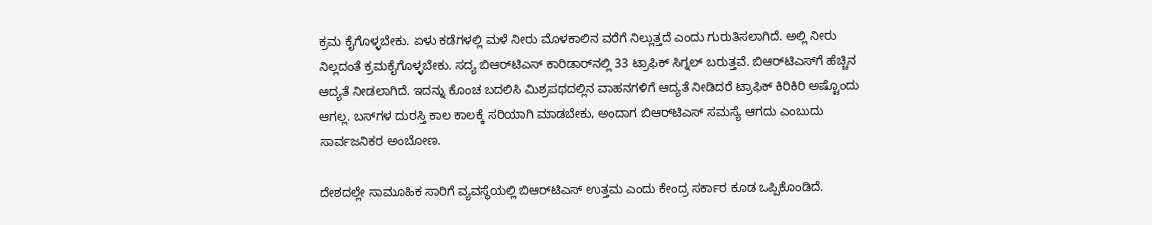ಕ್ರಮ ಕೈಗೊಳ್ಳಬೇಕು. ಏಳು ಕಡೆಗಳಲ್ಲಿ ಮಳೆ ನೀರು ಮೊಳಕಾಲಿನ ವರೆಗೆ ನಿಲ್ಲುತ್ತದೆ ಎಂದು ಗುರುತಿಸಲಾಗಿದೆ. ಅಲ್ಲಿ ನೀರು ನಿಲ್ಲದಂತೆ ಕ್ರಮಕೈಗೊಳ್ಳಬೇಕು. ಸದ್ಯ ಬಿಆರ್‌ಟಿಎಸ್‌ ಕಾರಿಡಾರ್‌ನಲ್ಲಿ 33 ಟ್ರಾಫಿಕ್‌ ಸಿಗ್ನಲ್‌ ಬರುತ್ತವೆ. ಬಿಆರ್‌ಟಿಎಸ್‌ಗೆ ಹೆಚ್ಚಿನ ಆದ್ಯತೆ ನೀಡಲಾಗಿದೆ. ಇದನ್ನು ಕೊಂಚ ಬದಲಿಸಿ ಮಿಶ್ರಪಥದಲ್ಲಿನ ವಾಹನಗಳಿಗೆ ಆದ್ಯತೆ ನೀಡಿದರೆ ಟ್ರಾಫಿಕ್‌ ಕಿರಿಕಿರಿ ಅಷ್ಟೊಂದು ಆಗಲ್ಲ. ಬಸ್‌ಗಳ ದುರಸ್ತಿ ಕಾಲ ಕಾಲಕ್ಕೆ ಸರಿಯಾಗಿ ಮಾಡಬೇಕು, ಅಂದಾಗ ಬಿಆರ್‌ಟಿಎಸ್‌ ಸಮಸ್ಯೆ ಆಗದು ಎಂಬುದು ಸಾರ್ವಜನಿಕರ ಅಂಬೋಣ.

ದೇಶದಲ್ಲೇ ಸಾಮೂಹಿಕ ಸಾರಿಗೆ ವ್ಯವಸ್ಥೆಯಲ್ಲಿ ಬಿಆರ್‌ಟಿಎಸ್‌ ಉತ್ತಮ ಎಂದು ಕೇಂದ್ರ ಸರ್ಕಾರ ಕೂಡ ಒಪ್ಪಿಕೊಂಡಿದೆ.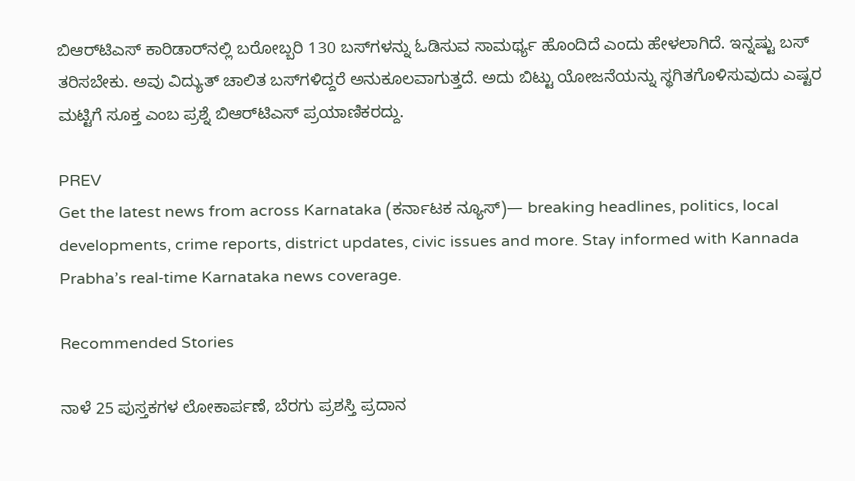ಬಿಆರ್‌ಟಿಎಸ್‌ ಕಾರಿಡಾರ್‌ನಲ್ಲಿ ಬರೋಬ್ಬರಿ 130 ಬಸ್‌ಗಳನ್ನು ಓಡಿಸುವ ಸಾಮರ್ಥ್ಯ ಹೊಂದಿದೆ ಎಂದು ಹೇಳಲಾಗಿದೆ. ಇನ್ನಷ್ಟು ಬಸ್‌ ತರಿಸಬೇಕು. ಅವು ವಿದ್ಯುತ್‌ ಚಾಲಿತ ಬಸ್‌ಗಳಿದ್ದರೆ ಅನುಕೂಲವಾಗುತ್ತದೆ. ಅದು ಬಿಟ್ಟು ಯೋಜನೆಯನ್ನು ಸ್ಥಗಿತಗೊಳಿಸುವುದು ಎಷ್ಟರ ಮಟ್ಟಿಗೆ ಸೂಕ್ತ ಎಂಬ ಪ್ರಶ್ನೆ ಬಿಆರ್‌ಟಿಎಸ್‌ ಪ್ರಯಾಣಿಕರದ್ದು.

PREV
Get the latest news from across Karnataka (ಕರ್ನಾಟಕ ನ್ಯೂಸ್)— breaking headlines, politics, local developments, crime reports, district updates, civic issues and more. Stay informed with Kannada Prabha’s real‑time Karnataka news coverage.

Recommended Stories

ನಾಳೆ 25 ಪುಸ್ತಕಗಳ ಲೋಕಾರ್ಪಣೆ, ಬೆರಗು ಪ್ರಶಸ್ತಿ ಪ್ರದಾನ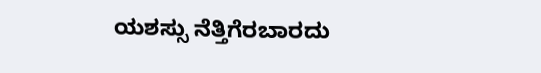ಯಶಸ್ಸು ನೆತ್ತಿಗೆರಬಾರದು